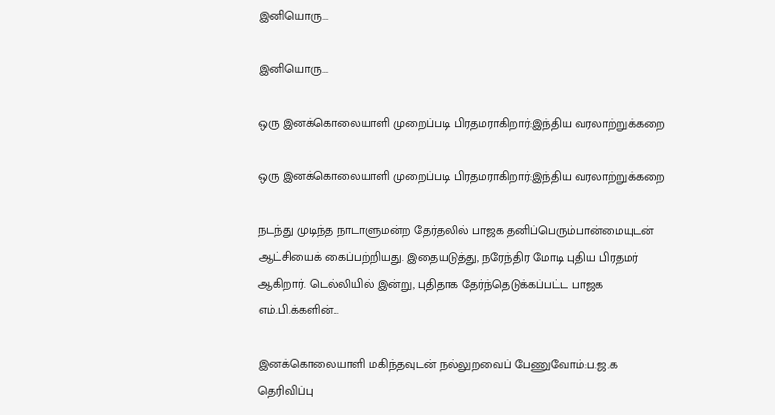இனியொரு...

இனியொரு...

ஒரு இனக்கொலையாளி முறைப்படி பிரதமராகிறார்:இந்திய வரலாற்றுக்கறை

ஒரு இனக்கொலையாளி முறைப்படி பிரதமராகிறார்:இந்திய வரலாற்றுக்கறை

நடந்து முடிந்த நாடாளுமன்ற தேர்தலில் பாஜக தனிப்பெரும்பான்மையுடன் ஆட்சியைக் கைப்பற்றியது. இதையடுத்து, நரேந்திர மோடி புதிய பிரதமர் ஆகிறார். டெல்லியில் இன்று, புதிதாக தேர்ந்தெடுக்கப்பட்ட பாஜக எம்.பி.க்களின்...

இனக்கொலையாளி மகிந்தவுடன் நல்லுறவைப் பேணுவோம்:ப.ஜ.க தெரிவிப்பு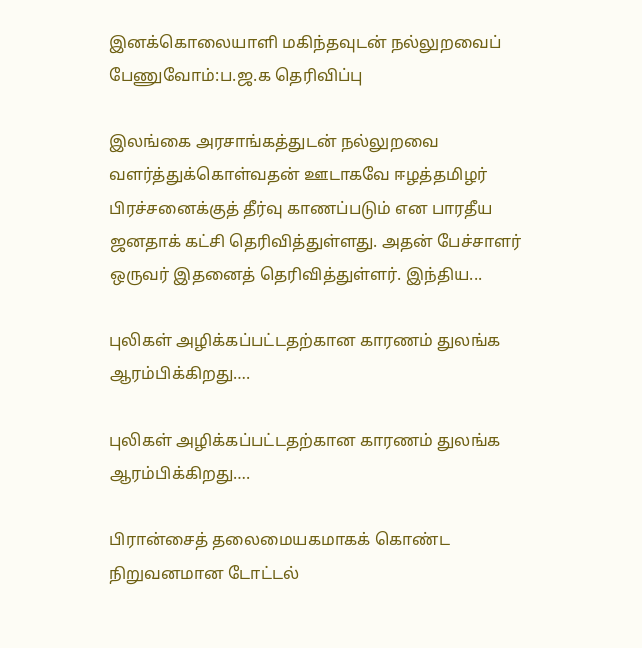இனக்கொலையாளி மகிந்தவுடன் நல்லுறவைப் பேணுவோம்:ப.ஜ.க தெரிவிப்பு

இலங்கை அரசாங்கத்துடன் நல்லுறவை வளர்த்துக்கொள்வதன் ஊடாகவே ஈழத்தமிழர் பிரச்சனைக்குத் தீர்வு காணப்படும் என பாரதீய ஜனதாக் கட்சி தெரிவித்துள்ளது. அதன் பேச்சாளர் ஒருவர் இதனைத் தெரிவித்துள்ளர். இந்திய...

புலிகள் அழிக்கப்பட்டதற்கான காரணம் துலங்க ஆரம்பிக்கிறது….

புலிகள் அழிக்கப்பட்டதற்கான காரணம் துலங்க ஆரம்பிக்கிறது….

பிரான்சைத் தலைமையகமாகக் கொண்ட நிறுவனமான டோட்டல்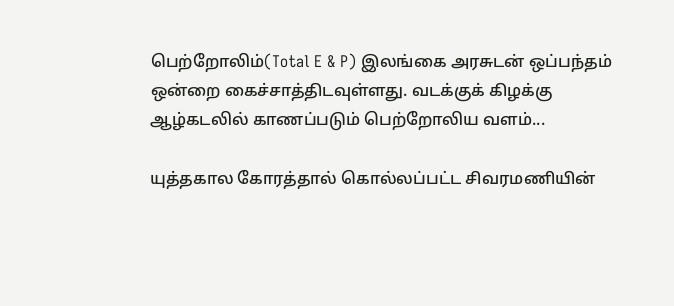பெற்றோலிம்(Total E & P) இலங்கை அரசுடன் ஒப்பந்தம் ஒன்றை கைச்சாத்திடவுள்ளது. வடக்குக் கிழக்கு ஆழ்கடலில் காணப்படும் பெற்றோலிய வளம்...

யுத்தகால கோரத்தால் கொல்லப்பட்ட சிவரமணியின்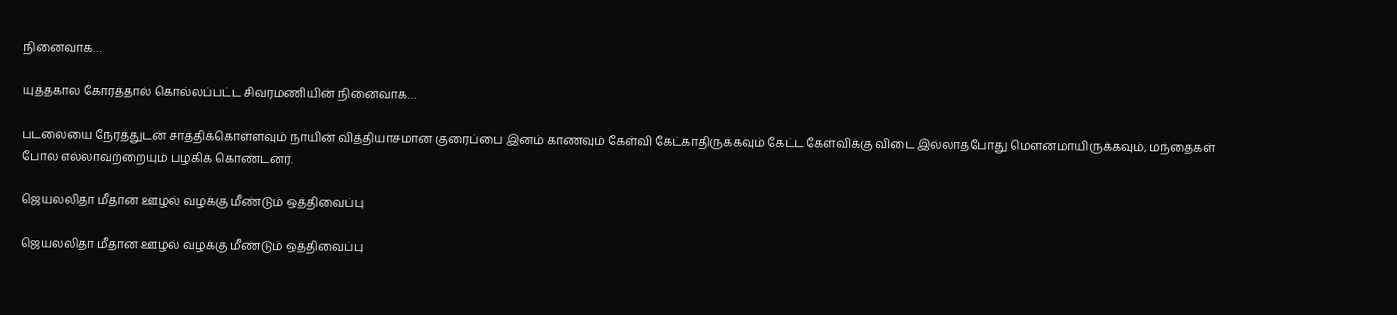நினைவாக…

யுத்தகால கோரத்தால் கொல்லப்பட்ட சிவரமணியின் நினைவாக…

படலையை நேரத்துடன் சாத்திக்கொள்ளவும் நாயின் வித்தியாசமான குரைப்பை இனம் காணவும் கேள்வி கேட்காதிருக்கவும் கேட்ட கேள்விக்கு விடை இல்லாதபோது மௌனமாயிருக்கவும், மந்தைகள் போல எல்லாவற்றையும் பழகிக் கொண்டனர்.

ஜெயலலிதா மீதான ஊழல் வழக்கு மீண்டும் ஒத்திவைப்பு

ஜெயலலிதா மீதான ஊழல் வழக்கு மீண்டும் ஒத்திவைப்பு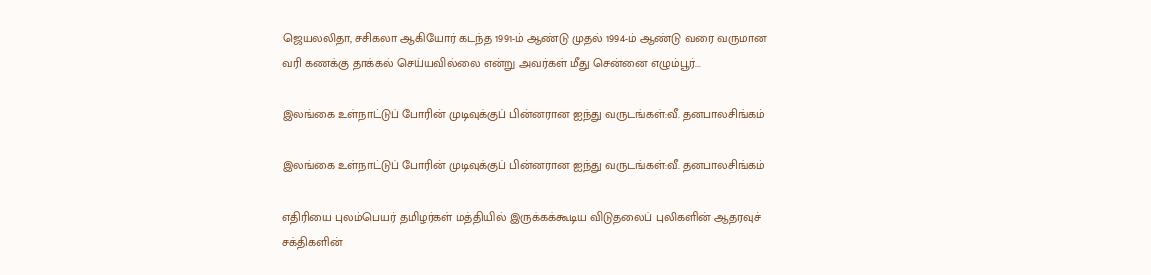ஜெயலலிதா, சசிகலா ஆகியோர் கடந்த 1991-ம் ஆண்டு முதல் 1994-ம் ஆண்டு வரை வருமான வரி கணக்கு தாக்கல் செய்யவில்லை என்று அவர்கள் மீது சென்னை எழும்பூர்...

இலங்கை உள்நாட்டுப் போரின் முடிவுக்குப் பின்னரான ஐந்து வருடங்கள்:வீ. தனபாலசிங்கம்

இலங்கை உள்நாட்டுப் போரின் முடிவுக்குப் பின்னரான ஐந்து வருடங்கள்:வீ. தனபாலசிங்கம்

எதிரியை புலம்பெயர் தமிழர்கள் மத்தியில் இருக்கக்கூடிய விடுதலைப் புலிகளின் ஆதரவுச் சக்திகளின்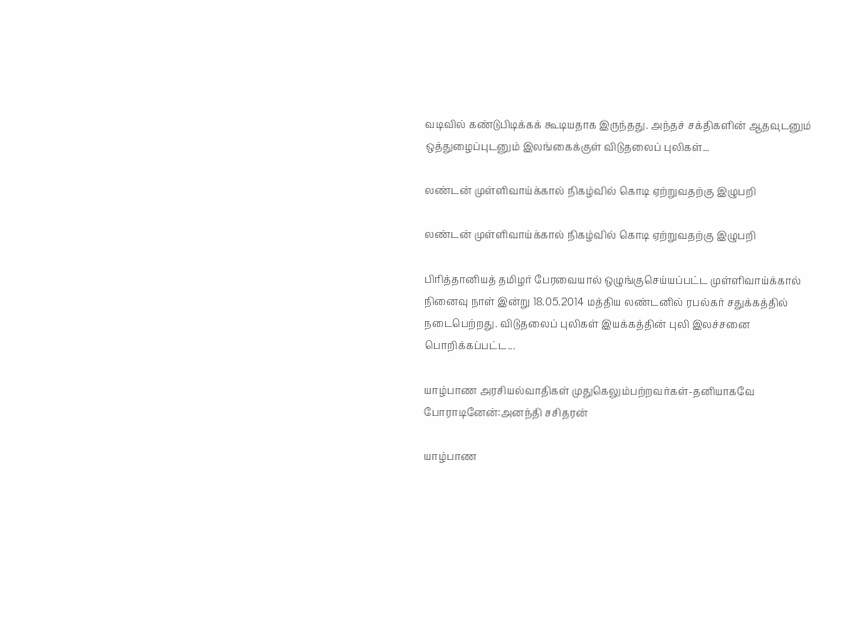வடிவில் கண்டுபிடிக்கக் கூடியதாக இருந்தது. அந்தச் சக்திகளின் ஆதவுடனும் ஒத்துழைப்புடனும் இலங்கைக்குள் விடுதலைப் புலிகள்...

லண்டன் முள்ளிவாய்க்கால் நிகழ்வில் கொடி ஏற்றுவதற்கு இழுபறி

லண்டன் முள்ளிவாய்க்கால் நிகழ்வில் கொடி ஏற்றுவதற்கு இழுபறி

பிரித்தானியத் தமிழர் பேரவையால் ஒழுங்குசெய்யப்பட்ட முள்ளிவாய்க்கால் நினைவு நாள் இன்று 18.05.2014 மத்திய லண்டனில் ரபல்கர் சதுக்கத்தில் நடைபெற்றது. விடுதலைப் புலிகள் இயக்கத்தின் புலி இலச்சனை பொறிக்கப்பட்ட...

யாழ்பாண அரசியல்வாதிகள் முதுகெலும்பற்றவர்கள்-தனியாகவே போராடினேன்:அனந்தி சசிதரன்

யாழ்பாண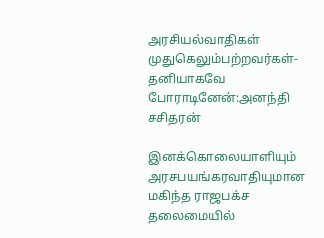அரசியல்வாதிகள் முதுகெலும்பற்றவர்கள்-தனியாகவே போராடினேன்:அனந்தி சசிதரன்

இனக்கொலையாளியும் அரசபயங்கரவாதியுமான மகிந்த ராஜபக்ச தலைமையில்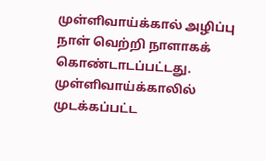முள்ளிவாய்க்கால் அழிப்பு நாள் வெற்றி நாளாகக் கொண்டாடப்பட்டது. முள்ளிவாய்க்காலில் முடக்கப்பட்ட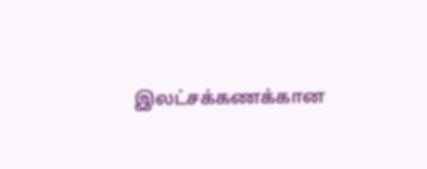இலட்சக்கணக்கான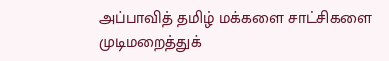அப்பாவித் தமிழ் மக்களை சாட்சிகளை முடிமறைத்துக்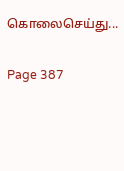கொலைசெய்து...

Page 387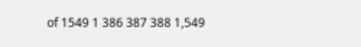of 1549 1 386 387 388 1,549